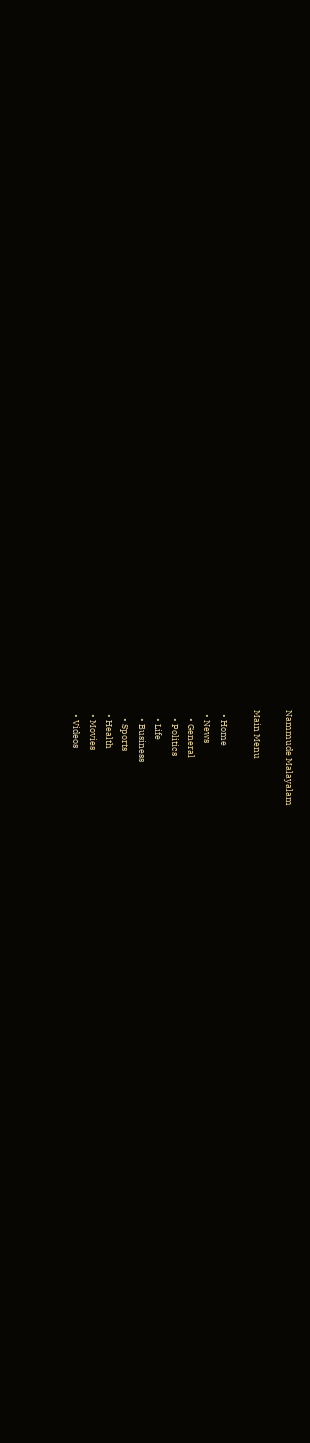Nammude Malayalam

Main Menu

  • Home
  • News
    • General
    • Politics
    • Life
    • Business
    • Sports
  • Health
  • Movies
  • Videos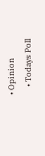• Opinion
    • Todays Poll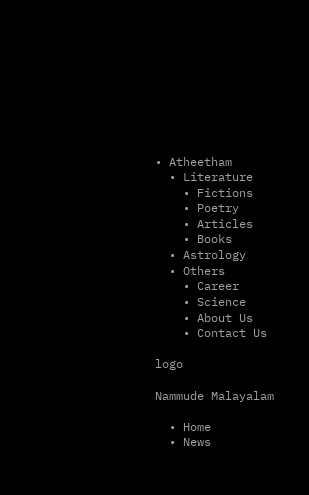• Atheetham
  • Literature
    • Fictions
    • Poetry
    • Articles
    • Books
  • Astrology
  • Others
    • Career
    • Science
    • About Us
    • Contact Us

logo

Nammude Malayalam

  • Home
  • News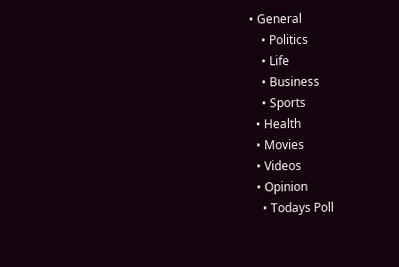• General
    • Politics
    • Life
    • Business
    • Sports
  • Health
  • Movies
  • Videos
  • Opinion
    • Todays Poll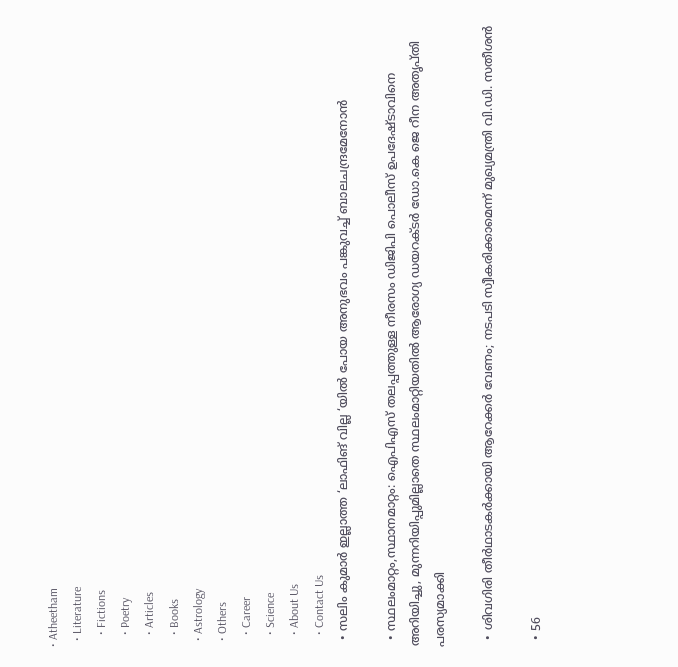• Atheetham
  • Literature
    • Fictions
    • Poetry
    • Articles
    • Books
  • Astrology
  • Others
    • Career
    • Science
    • About Us
    • Contact Us
  • സലിം കുമാർ ഇല്ലാത്ത ‘ലാഫിങ് വില്ല ‘യിൽ പോയ അനുഭവം പങ്കുവച്ച് ബാലചന്ദ്രമേനോൻ

  • സ്ഥലംമാറ്റം,സ്ഥാനമാറ്റം: ഐപിഎസ് തലപ്പത്തുള്ള നീരസം ഡിജിപി പൊലീസ് ഉപദേഷ്ടാവിനെ അറിയിച്ചു, മുന്നറിയിപ്പുമില്ലാതെ സ്ഥലംമാറ്റിയതിൽ ആരോഗ്യ ഡയറക്ടർ ഡോ.കെ ജെ റീന അതൃപ്തി പരസ്യമാക്കി

  • ശിവഗിരി തീർഥാടകർക്കായി ആറേക്കർ വേണം; നടപടി സ്വീകരിക്കാമെന്ന് മുഖ്യമന്ത്രി വി.ഡി. സതീശൻ

  • 56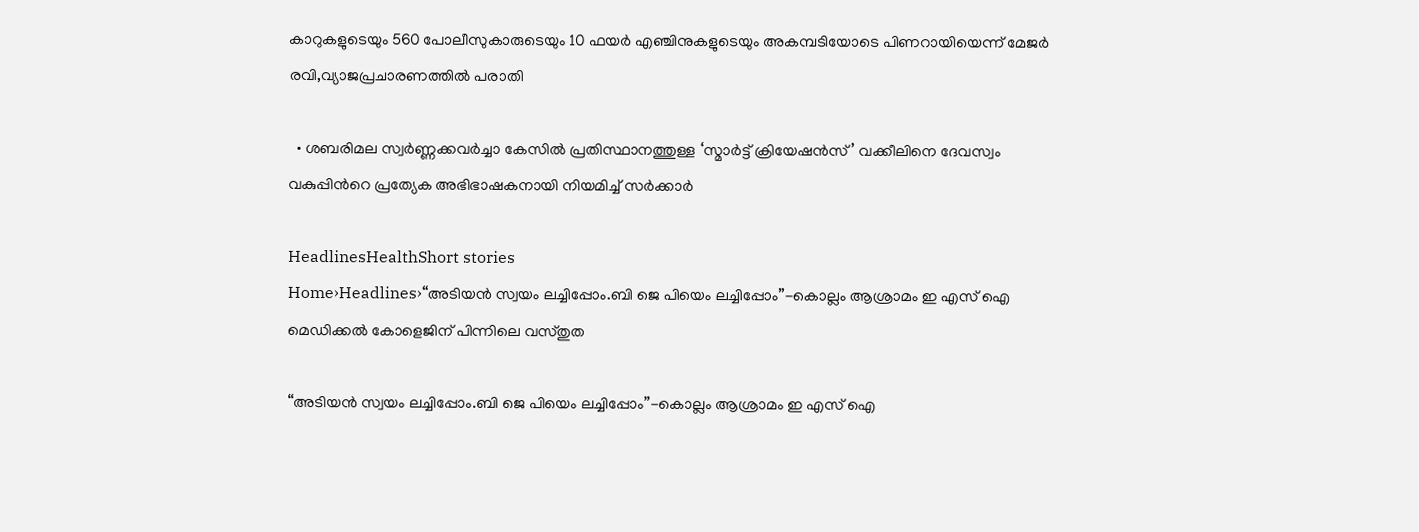കാറുകളുടെയും 560 പോലീസുകാരുടെയും 10 ഫയർ എഞ്ചിനുകളുടെയും അകമ്പടിയോടെ പിണറായിയെന്ന് മേജർ രവി,വ്യാജപ്രചാരണത്തിൽ പരാതി

  • ശബരിമല സ്വർണ്ണക്കവർച്ചാ കേസിൽ പ്രതിസ്ഥാനത്തുള്ള ‘സ്മാർട്ട് ക്രിയേഷൻസ്’ വക്കീലിനെ ദേവസ്വം വകുപ്പിന്‍റെ പ്രത്യേക അഭിഭാഷകനായി നിയമിച്ച് സര്‍ക്കാര്‍

HeadlinesHealthShort stories
Home›Headlines›“അടിയൻ സ്വയം ലച്ചിപ്പോം.ബി ജെ പിയെം ലച്ചിപ്പോം”-കൊല്ലം ആശ്രാമം ഇ എസ് ഐ മെഡിക്കൽ കോളെജിന് പിന്നിലെ വസ്തുത

“അടിയൻ സ്വയം ലച്ചിപ്പോം.ബി ജെ പിയെം ലച്ചിപ്പോം”-കൊല്ലം ആശ്രാമം ഇ എസ് ഐ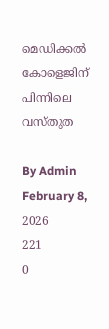മെഡിക്കൽ കോളെജിന് പിന്നിലെ വസ്തുത

By Admin
February 8, 2026
221
0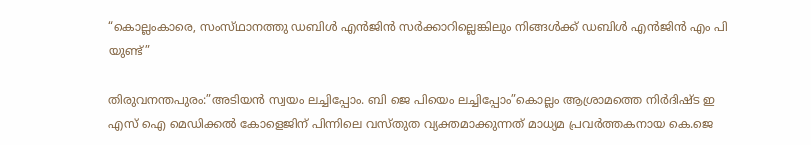“കൊല്ലംകാരെ, സംസ്‌ഥാനത്തു ഡബിൾ എൻജിൻ സർക്കാറില്ലെങ്കിലും നിങ്ങൾക്ക് ഡബിൾ എൻജിൻ എം പി യുണ്ട്”

തിരുവനന്തപുരം:”അടിയൻ സ്വയം ലച്ചിപ്പോം. ബി ജെ പിയെം ലച്ചിപ്പോം”കൊല്ലം ആശ്രാമത്തെ നിർദിഷ്ട ഇ എസ് ഐ മെഡിക്കൽ കോളെജിന് പിന്നിലെ വസ്തുത വ്യക്തമാക്കുന്നത് മാധ്യമ പ്രവർത്തകനായ കെ.ജെ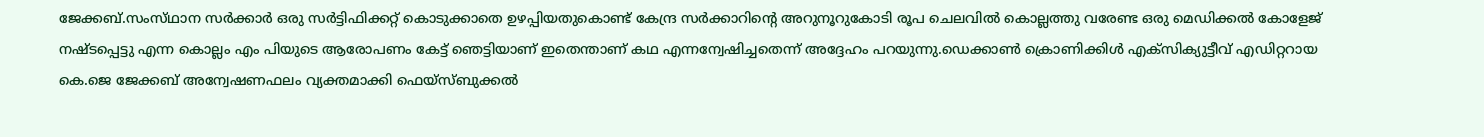ജേക്കബ്.സംസ്‌ഥാന സർക്കാർ ഒരു സർട്ടിഫിക്കറ്റ് കൊടുക്കാതെ ഉഴപ്പിയതുകൊണ്ട് കേന്ദ്ര സർക്കാറിൻ്റെ അറുനൂറുകോടി രൂപ ചെലവിൽ കൊല്ലത്തു വരേണ്ട ഒരു മെഡിക്കൽ കോളേജ് നഷ്ടപ്പെട്ടു എന്ന കൊല്ലം എം പിയുടെ ആരോപണം കേട്ട് ഞെട്ടിയാണ് ഇതെന്താണ് കഥ എന്നന്വേഷിച്ചതെന്ന് അദ്ദേഹം പറയുന്നു.ഡെക്കാൺ ക്രൊണിക്കിൾ എക്സിക്യുട്ടീവ് എഡിറ്ററായ കെ.ജെ ജേക്കബ് അന്വേഷണഫലം വ്യക്തമാക്കി ഫെയ്സ്ബുക്കൽ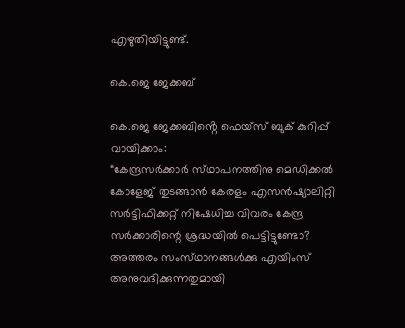എഴുതിയിട്ടുണ്ട്.

കെ.ജെ ജേക്കബ്

കെ.ജെ ജേക്കബിൻ്റെ ഫെയ്സ് ബുക് കുറിപ്പ് വായിക്കാം:
“കേന്ദ്രസർക്കാർ സ്‌ഥാപനത്തിനു മെഡിക്കൽ കോളേജ് തുടങ്ങാൻ കേരളം എസൻഷ്യാലിറ്റി സർട്ടിഫിക്കറ്റ് നിഷേധിച്ച വിവരം കേന്ദ്ര സർക്കാരിന്റെ ശ്രദ്ധയിൽ പെട്ടിട്ടുണ്ടോ?
അത്തരം സംസ്‌ഥാനങ്ങൾക്കു എയിംസ് അനുവദിക്കുന്നതുമായി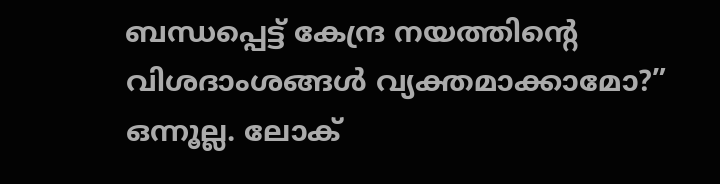ബന്ധപ്പെട്ട് കേന്ദ്ര നയത്തിന്‍റെ വിശദാംശങ്ങൾ വ്യക്തമാക്കാമോ?”
ഒന്നൂല്ല. ലോക്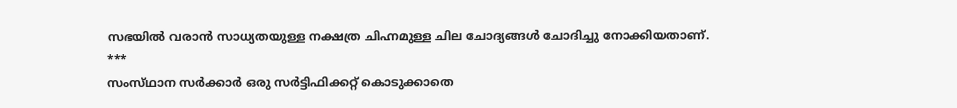സഭയിൽ വരാൻ സാധ്യതയുള്ള നക്ഷത്ര ചിഹ്നമുള്ള ചില ചോദ്യങ്ങൾ ചോദിച്ചു നോക്കിയതാണ്.
***
സംസ്‌ഥാന സർക്കാർ ഒരു സർട്ടിഫിക്കറ്റ് കൊടുക്കാതെ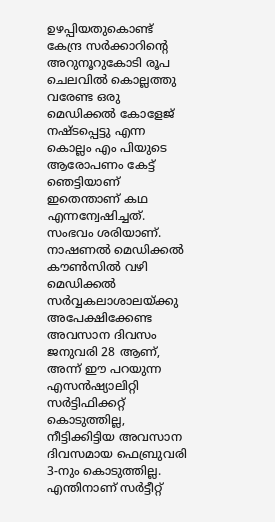ഉഴപ്പിയതുകൊണ്ട് കേന്ദ്ര സർക്കാറിൻ്റെ അറുനൂറുകോടി രൂപ ചെലവിൽ കൊല്ലത്തു വരേണ്ട ഒരു മെഡിക്കൽ കോളേജ് നഷ്ടപ്പെട്ടു എന്ന കൊല്ലം എം പിയുടെ ആരോപണം കേട്ട് ഞെട്ടിയാണ് ഇതെന്താണ് കഥ എന്നന്വേഷിച്ചത്.
സംഭവം ശരിയാണ്.
നാഷണൽ മെഡിക്കൽ കൗൺസിൽ വഴി മെഡിക്കൽ സർവ്വകലാശാലയ്ക്കു അപേക്ഷിക്കേണ്ട അവസാന ദിവസം ജനുവരി 28 ആണ്, അന്ന് ഈ പറയുന്ന എസൻഷ്യാലിറ്റി സർട്ടിഫിക്കറ്റ് കൊടുത്തില്ല, നീട്ടിക്കിട്ടിയ അവസാന ദിവസമായ ഫെബ്രുവരി 3-നും കൊടുത്തില്ല.
എന്തിനാണ് സർട്ടീറ്റ്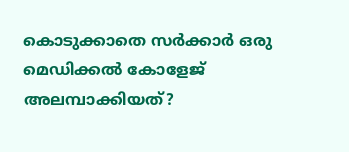കൊടുക്കാതെ സർക്കാർ ഒരു മെഡിക്കൽ കോളേജ് അലമ്പാക്കിയത്?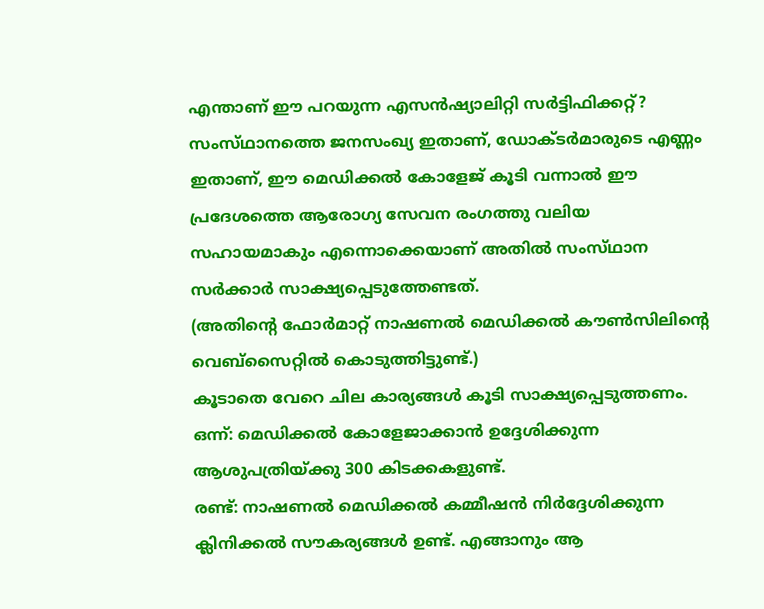എന്താണ് ഈ പറയുന്ന എസൻഷ്യാലിറ്റി സർട്ടിഫിക്കറ്റ്?
സംസ്‌ഥാനത്തെ ജനസംഖ്യ ഇതാണ്, ഡോക്ടർമാരുടെ എണ്ണം ഇതാണ്, ഈ മെഡിക്കൽ കോളേജ് കൂടി വന്നാൽ ഈ പ്രദേശത്തെ ആരോഗ്യ സേവന രംഗത്തു വലിയ സഹായമാകും എന്നൊക്കെയാണ് അതിൽ സംസ്‌ഥാന സർക്കാർ സാക്ഷ്യപ്പെടുത്തേണ്ടത്.
(അതിന്‍റെ ഫോർമാറ്റ് നാഷണൽ മെഡിക്കൽ കൗൺസിലിൻ്റെ വെബ്സൈറ്റിൽ കൊടുത്തിട്ടുണ്ട്.)
കൂടാതെ വേറെ ചില കാര്യങ്ങൾ കൂടി സാക്ഷ്യപ്പെടുത്തണം.
ഒന്ന്: മെഡിക്കൽ കോളേജാക്കാൻ ഉദ്ദേശിക്കുന്ന ആശുപത്രിയ്ക്കു 300 കിടക്കകളുണ്ട്.
രണ്ട്: നാഷണൽ മെഡിക്കൽ കമ്മീഷൻ നിർദ്ദേശിക്കുന്ന ക്ലിനിക്കൽ സൗകര്യങ്ങൾ ഉണ്ട്. എങ്ങാനും ആ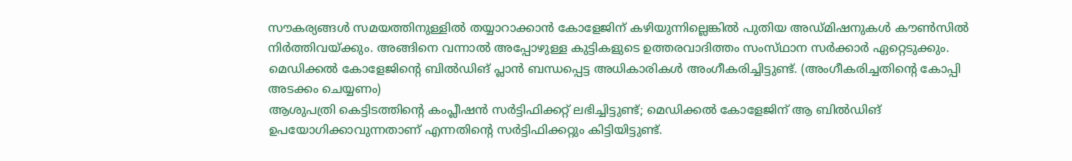സൗകര്യങ്ങൾ സമയത്തിനുള്ളിൽ തയ്യാറാക്കാൻ കോളേജിന് കഴിയുന്നില്ലെങ്കിൽ പുതിയ അഡ്മിഷനുകൾ കൗൺസിൽ നിർത്തിവയ്ക്കും. അങ്ങിനെ വന്നാൽ അപ്പോഴുള്ള കുട്ടികളുടെ ഉത്തരവാദിത്തം സംസ്‌ഥാന സർക്കാർ ഏറ്റെടുക്കും.
മെഡിക്കൽ കോളേജിന്‍റെ ബിൽഡിങ് പ്ലാൻ ബന്ധപ്പെട്ട അധികാരികൾ അംഗീകരിച്ചിട്ടുണ്ട്. (അംഗീകരിച്ചതിന്‍റെ കോപ്പി അടക്കം ചെയ്യണം)
ആശുപത്രി കെട്ടിടത്തിന്റെ കംപ്ലീഷൻ സർട്ടിഫിക്കറ്റ് ലഭിച്ചിട്ടുണ്ട്; മെഡിക്കൽ കോളേജിന് ആ ബിൽഡിങ് ഉപയോഗിക്കാവുന്നതാണ് എന്നതിന്‍റെ സർട്ടിഫിക്കറ്റും കിട്ടിയിട്ടുണ്ട്.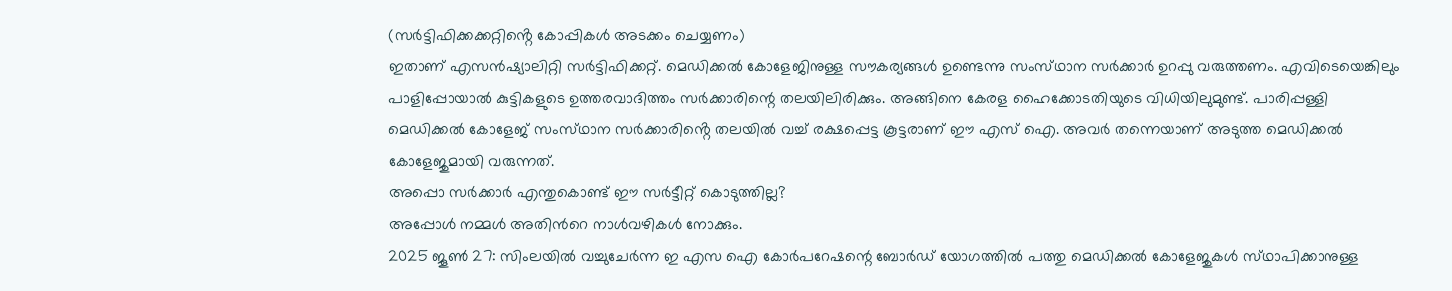(സർട്ടിഫിക്കക്കറ്റിൻ്റെ കോപ്പികൾ അടക്കം ചെയ്യണം)
ഇതാണ് എസൻഷ്യാലിറ്റി സർട്ടിഫിക്കറ്റ്. മെഡിക്കൽ കോളേജിനുള്ള സൗകര്യങ്ങൾ ഉണ്ടെന്നു സംസ്‌ഥാന സർക്കാർ ഉറപ്പു വരുത്തണം. എവിടെയെങ്കിലും പാളിപ്പോയാൽ കുട്ടികളുടെ ഉത്തരവാദിത്തം സർക്കാരിന്റെ തലയിലിരിക്കും. അങ്ങിനെ കേരള ഹൈക്കോടതിയുടെ വിധിയിലുമുണ്ട്. പാരിപ്പള്ളി മെഡിക്കൽ കോളേജ് സംസ്‌ഥാന സർക്കാരിൻ്റെ തലയിൽ വച്ച് രക്ഷപ്പെട്ട കൂട്ടരാണ് ഈ എസ് ഐ. അവർ തന്നെയാണ് അടുത്ത മെഡിക്കൽ കോളേജുമായി വരുന്നത്.
അപ്പൊ സർക്കാർ എന്തുകൊണ്ട് ഈ സർട്ടീറ്റ് കൊടുത്തില്ല?
അപ്പോൾ നമ്മൾ അതിന്‍റെ നാൾവഴികൾ നോക്കും.
2025 ജൂൺ 27: സിംലയിൽ വച്ചുചേർന്ന ഇ എസ ഐ കോർപറേഷന്റെ ബോർഡ് യോഗത്തിൽ പത്തു മെഡിക്കൽ കോളേജുകൾ സ്‌ഥാപിക്കാനുള്ള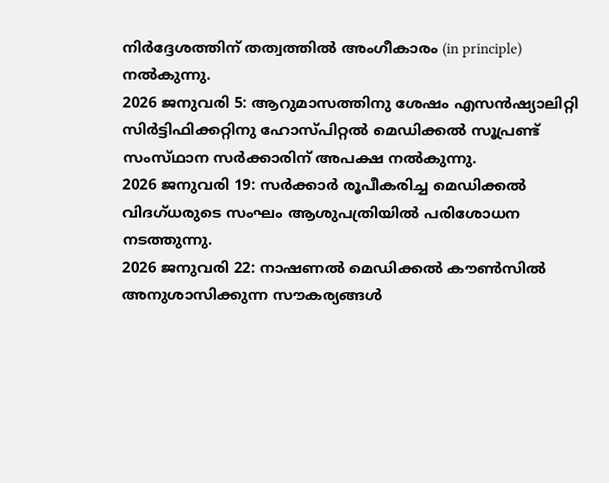നിർദ്ദേശത്തിന് തത്വത്തിൽ അംഗീകാരം (in principle) നൽകുന്നു.
2026 ജനുവരി 5: ആറുമാസത്തിനു ശേഷം എസൻഷ്യാലിറ്റി സിർട്ടിഫിക്കറ്റിനു ഹോസ്പിറ്റൽ മെഡിക്കൽ സൂപ്രണ്ട് സംസ്‌ഥാന സർക്കാരിന് അപക്ഷ നൽകുന്നു.
2026 ജനുവരി 19: സർക്കാർ രൂപീകരിച്ച മെഡിക്കൽ വിദഗ്ധരുടെ സംഘം ആശുപത്രിയിൽ പരിശോധന നടത്തുന്നു.
2026 ജനുവരി 22: നാഷണൽ മെഡിക്കൽ കൗൺസിൽ അനുശാസിക്കുന്ന സൗകര്യങ്ങൾ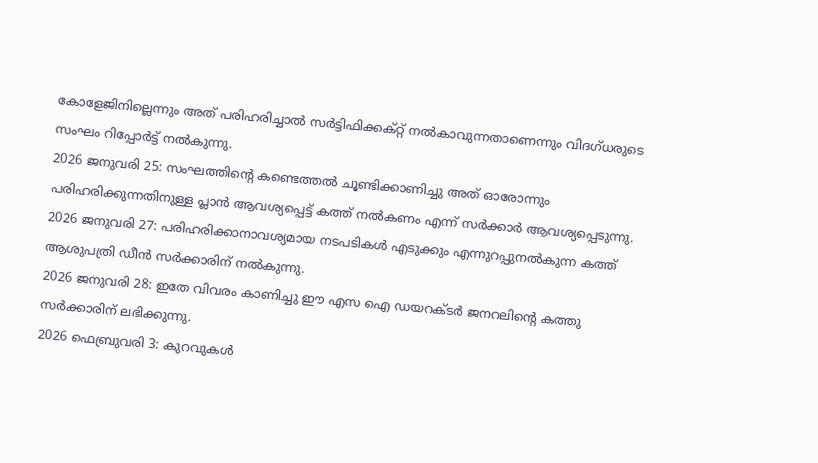കോളേജിനില്ലെന്നും അത് പരിഹരിച്ചാൽ സർട്ടിഫിക്കക്റ്റ് നൽകാവുന്നതാണെന്നും വിദഗ്ധരുടെ സംഘം റിപ്പോർട്ട് നൽകുന്നു.
2026 ജനുവരി 25: സംഘത്തിന്‍റെ കണ്ടെത്തൽ ചൂണ്ടിക്കാണിച്ചു അത് ഓരോന്നും പരിഹരിക്കുന്നതിനുള്ള പ്ലാൻ ആവശ്യപ്പെട്ട് കത്ത് നൽകണം എന്ന് സർക്കാർ ആവശ്യപ്പെടുന്നു.
2026 ജനുവരി 27: പരിഹരിക്കാനാവശ്യമായ നടപടികൾ എടുക്കും എന്നുറപ്പുനൽകുന്ന കത്ത് ആശുപത്രി ഡീൻ സർക്കാരിന് നൽകുന്നു.
2026 ജനുവരി 28: ഇതേ വിവരം കാണിച്ചു ഈ എസ ഐ ഡയറക്ടർ ജനറലിന്‍റെ കത്തു സർക്കാരിന് ലഭിക്കുന്നു.
2026 ഫെബ്രുവരി 3: കുറവുകൾ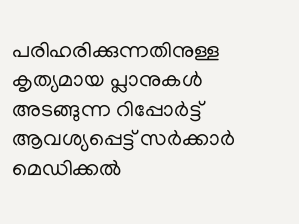പരിഹരിക്കുന്നതിനുള്ള കൃത്യമായ പ്ലാനുകൾ അടങ്ങുന്ന റിപ്പോർട്ട് ആവശ്യപ്പെട്ട് സർക്കാർ മെഡിക്കൽ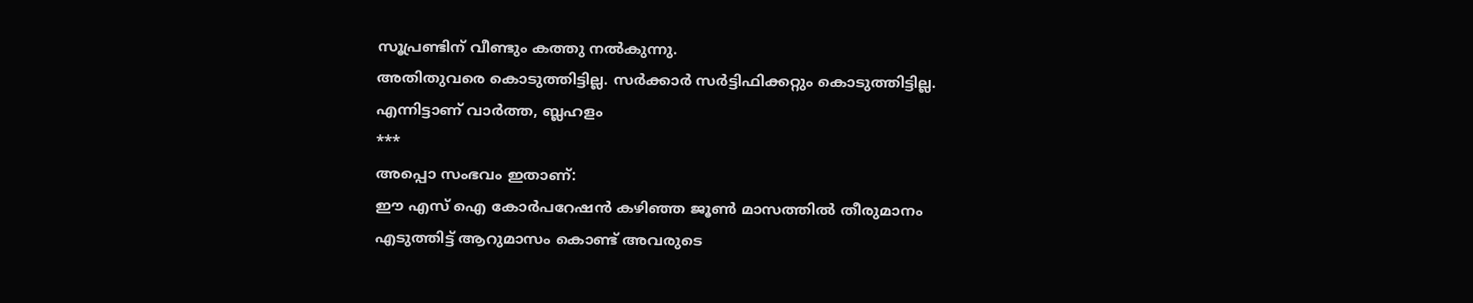സൂപ്രണ്ടിന് വീണ്ടും കത്തു നൽകുന്നു.
അതിതുവരെ കൊടുത്തിട്ടില്ല. സർക്കാർ സർട്ടിഫിക്കറ്റും കൊടുത്തിട്ടില്ല.
എന്നിട്ടാണ് വാർത്ത, ബ്ലഹളം
***
അപ്പൊ സംഭവം ഇതാണ്:
ഈ എസ് ഐ കോർപറേഷൻ കഴിഞ്ഞ ജൂൺ മാസത്തിൽ തീരുമാനം എടുത്തിട്ട് ആറുമാസം കൊണ്ട് അവരുടെ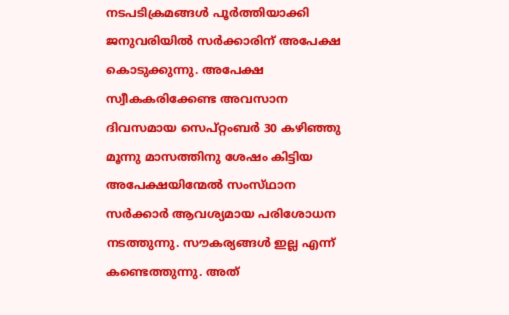നടപടിക്രമങ്ങൾ പൂർത്തിയാക്കി ജനുവരിയിൽ സർക്കാരിന് അപേക്ഷ കൊടുക്കുന്നു. അപേക്ഷ സ്വീകകരിക്കേണ്ട അവസാന ദിവസമായ സെപ്റ്റംബർ 30 കഴിഞ്ഞു മൂന്നു മാസത്തിനു ശേഷം കിട്ടിയ അപേക്ഷയിന്മേൽ സംസ്‌ഥാന സർക്കാർ ആവശ്യമായ പരിശോധന നടത്തുന്നു. സൗകര്യങ്ങൾ ഇല്ല എന്ന് കണ്ടെത്തുന്നു. അത്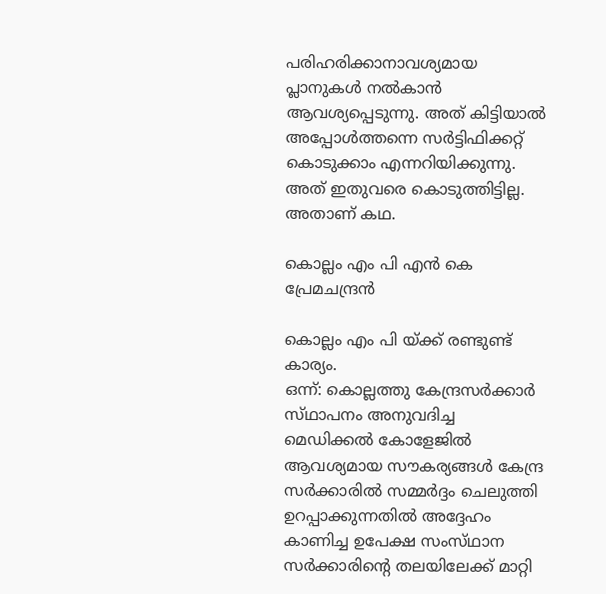പരിഹരിക്കാനാവശ്യമായ പ്ലാനുകൾ നൽകാൻ ആവശ്യപ്പെടുന്നു. അത് കിട്ടിയാൽ അപ്പോൾത്തന്നെ സർട്ടിഫിക്കറ്റ് കൊടുക്കാം എന്നറിയിക്കുന്നു.
അത് ഇതുവരെ കൊടുത്തിട്ടില്ല.
അതാണ് കഥ.

കൊല്ലം എം പി എൻ കെ പ്രേമചന്ദ്രൻ

കൊല്ലം എം പി യ്ക്ക് രണ്ടുണ്ട് കാര്യം.
ഒന്ന്: കൊല്ലത്തു കേന്ദ്രസർക്കാർ സ്‌ഥാപനം അനുവദിച്ച മെഡിക്കൽ കോളേജിൽ ആവശ്യമായ സൗകര്യങ്ങൾ കേന്ദ്ര സർക്കാരിൽ സമ്മർദ്ദം ചെലുത്തി ഉറപ്പാക്കുന്നതിൽ അദ്ദേഹം കാണിച്ച ഉപേക്ഷ സംസ്‌ഥാന സർക്കാരിൻ്റെ തലയിലേക്ക് മാറ്റി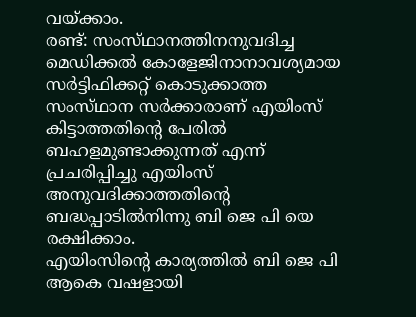വയ്ക്കാം.
രണ്ട്: സംസ്‌ഥാനത്തിനനുവദിച്ച മെഡിക്കൽ കോളേജിനാനാവശ്യമായ സർട്ടിഫിക്കറ്റ് കൊടുക്കാത്ത സംസ്‌ഥാന സർക്കാരാണ് എയിംസ് കിട്ടാത്തതിന്‍റെ പേരിൽ ബഹളമുണ്ടാക്കുന്നത് എന്ന് പ്രചരിപ്പിച്ചു എയിംസ് അനുവദിക്കാത്തതിന്‍റെ ബദ്ധപ്പാടിൽനിന്നു ബി ജെ പി യെ രക്ഷിക്കാം.
എയിംസിൻ്റെ കാര്യത്തിൽ ബി ജെ പി ആകെ വഷളായി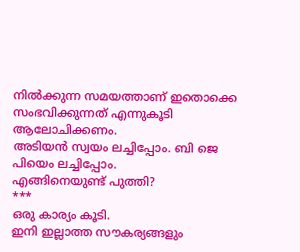നിൽക്കുന്ന സമയത്താണ് ഇതൊക്കെ സംഭവിക്കുന്നത് എന്നുകൂടി ആലോചിക്കണം.
അടിയൻ സ്വയം ലച്ചിപ്പോം. ബി ജെ പിയെം ലച്ചിപ്പോം.
എങ്ങിനെയുണ്ട് പുത്തി?
***
ഒരു കാര്യം കൂടി.
ഇനി ഇല്ലാത്ത സൗകര്യങ്ങളും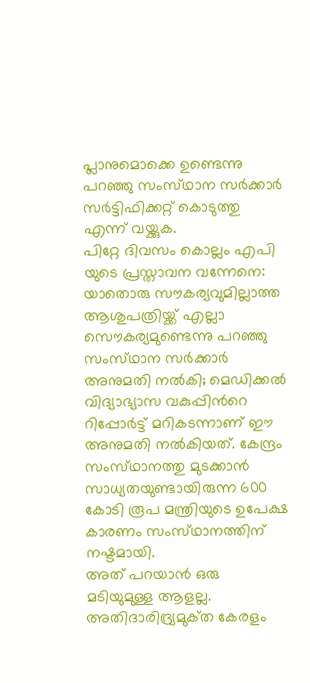പ്ലാനുമൊക്കെ ഉണ്ടെന്നു പറഞ്ഞു സംസ്‌ഥാന സർക്കാർ സർട്ടിഫിക്കറ്റ് കൊടുത്തു എന്ന് വയ്ക്കുക.
പിറ്റേ ദിവസം കൊല്ലം എപി യുടെ പ്രസ്താവന വന്നേനെ: യാതൊരു സൗകര്യവുമില്ലാത്ത ആശുപത്രിയ്ക്ക് എല്ലാ സൌകര്യമുണ്ടെന്നു പറഞ്ഞു സംസ്‌ഥാന സർക്കാർ അനുമതി നൽകി; മെഡിക്കൽ വിദ്യാഭ്യാസ വകുപ്പിന്‍റെ റിപ്പോർട്ട് മറികടന്നാണ് ഈ അനുമതി നൽകിയത്. കേന്ദ്രം സംസ്‌ഥാനത്തു മുടക്കാൻ സാധ്യതയുണ്ടായിരുന്ന 600 കോടി രൂപ മന്ത്രിയുടെ ഉപേക്ഷ കാരണം സംസ്‌ഥാനത്തിന്‌ നഷ്ടമായി.
അത് പറയാൻ ഒരു മടിയുമുള്ള ആളല്ല. അതിദാരിദ്ര്യമുക്‌ത കേരളം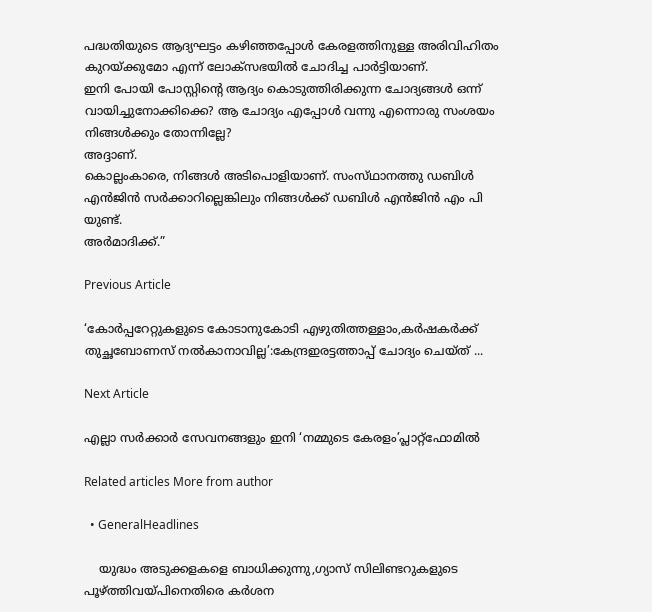പദ്ധതിയുടെ ആദ്യഘട്ടം കഴിഞ്ഞപ്പോൾ കേരളത്തിനുള്ള അരിവിഹിതം കുറയ്ക്കുമോ എന്ന് ലോക്സഭയിൽ ചോദിച്ച പാർട്ടിയാണ്.
ഇനി പോയി പോസ്റ്റിന്‍റെ ആദ്യം കൊടുത്തിരിക്കുന്ന ചോദ്യങ്ങൾ ഒന്ന് വായിച്ചുനോക്കിക്കെ? ആ ചോദ്യം എപ്പോൾ വന്നു എന്നൊരു സംശയം നിങ്ങൾക്കും തോന്നില്ലേ?
അദ്ദാണ്.
കൊല്ലംകാരെ, നിങ്ങൾ അടിപൊളിയാണ്. സംസ്‌ഥാനത്തു ഡബിൾ എൻജിൻ സർക്കാറില്ലെങ്കിലും നിങ്ങൾക്ക് ഡബിൾ എൻജിൻ എം പി യുണ്ട്.
അർമാദിക്ക്.”

Previous Article

‘കോർപ്പറേറ്റുകളുടെ കോടാനുകോടി എഴുതിത്തള്ളാം,കർഷകർക്ക് തുച്ഛബോണസ് നൽകാനാവില്ല’:കേന്ദ്രഇരട്ടത്താപ്പ് ചോദ്യം ചെയ്ത് ...

Next Article

എല്ലാ സർക്കാർ സേവനങ്ങളും ഇനി ‘നമ്മുടെ കേരളം’പ്ലാറ്റ്ഫോമിൽ

Related articles More from author

  • GeneralHeadlines

    യുദ്ധം അടുക്കളകളെ ബാധിക്കുന്നു,ഗ്യാസ് സിലിണ്ടറുകളുടെ പൂഴ്ത്തിവയ്പിനെതിരെ കർശന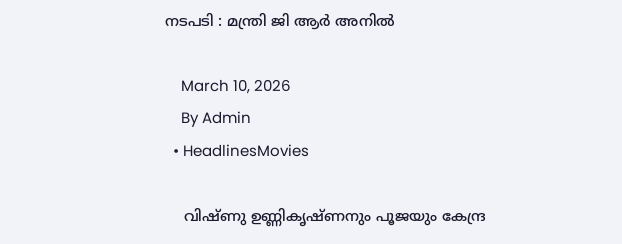നടപടി : മന്ത്രി ജി ആർ അനിൽ

    March 10, 2026
    By Admin
  • HeadlinesMovies

    വിഷ്ണു ഉണ്ണികൃഷ്ണനും പൂജയും കേന്ദ്ര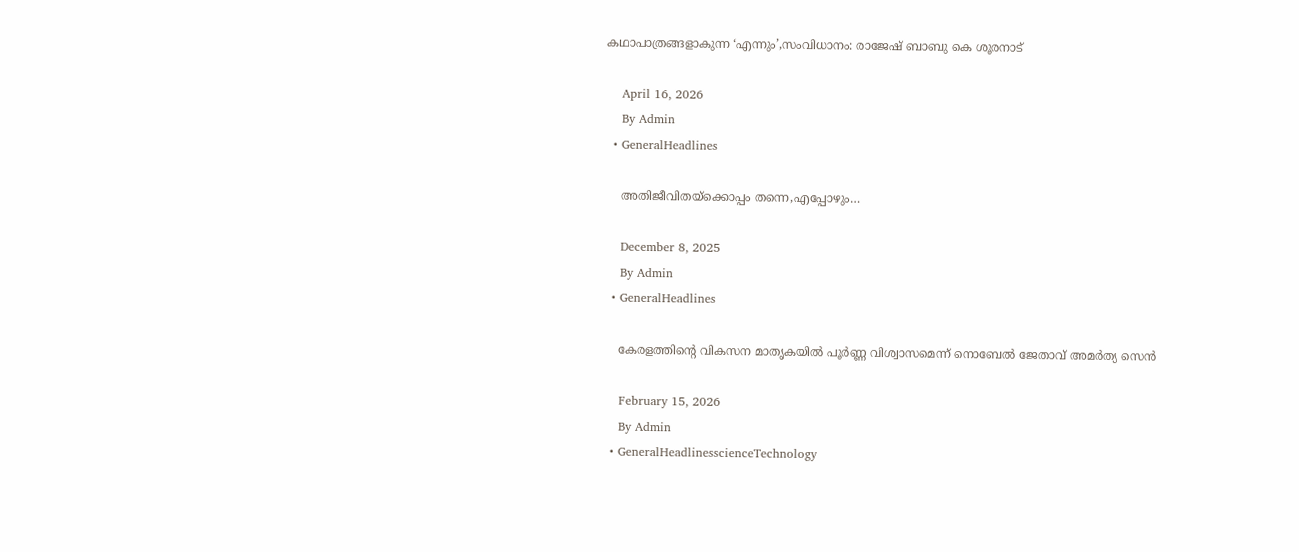കഥാപാത്രങ്ങളാകുന്ന ‘എന്നും’,സംവിധാനം: രാജേഷ് ബാബു കെ ശൂരനാട്

    April 16, 2026
    By Admin
  • GeneralHeadlines

    അതിജീവിതയ്ക്കൊപ്പം തന്നെ,എപ്പോഴും…

    December 8, 2025
    By Admin
  • GeneralHeadlines

    കേരളത്തിന്‍റെ വികസന മാതൃകയിൽ പൂർണ്ണ വിശ്വാസമെന്ന് നൊബേൽ ജേതാവ് അമർത്യ സെൻ

    February 15, 2026
    By Admin
  • GeneralHeadlinesscienceTechnology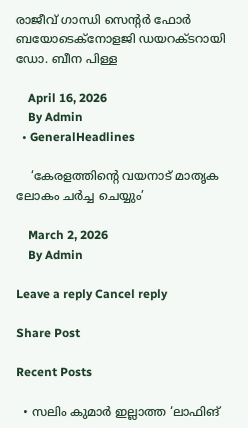രാജീവ് ഗാന്ധി സെന്‍റര്‍ ഫോര്‍ ബയോടെക്നോളജി ഡയറക്ടറായി ഡോ. ബീന പിള്ള

    April 16, 2026
    By Admin
  • GeneralHeadlines

    ‘കേരളത്തിന്‍റെ വയനാട് മാതൃക ലോകം ചർച്ച ചെയ്യും’

    March 2, 2026
    By Admin

Leave a reply Cancel reply

Share Post

Recent Posts

  • സലിം കുമാർ ഇല്ലാത്ത ‘ലാഫിങ്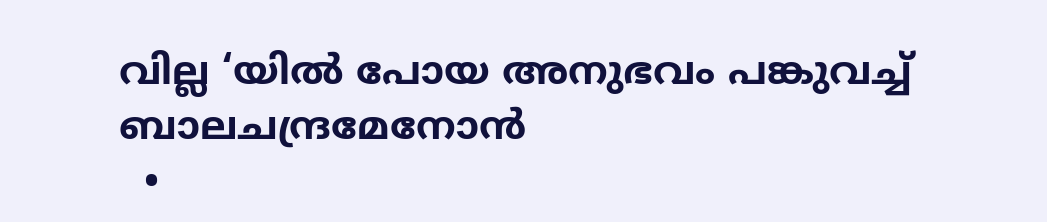വില്ല ‘യിൽ പോയ അനുഭവം പങ്കുവച്ച് ബാലചന്ദ്രമേനോൻ
  •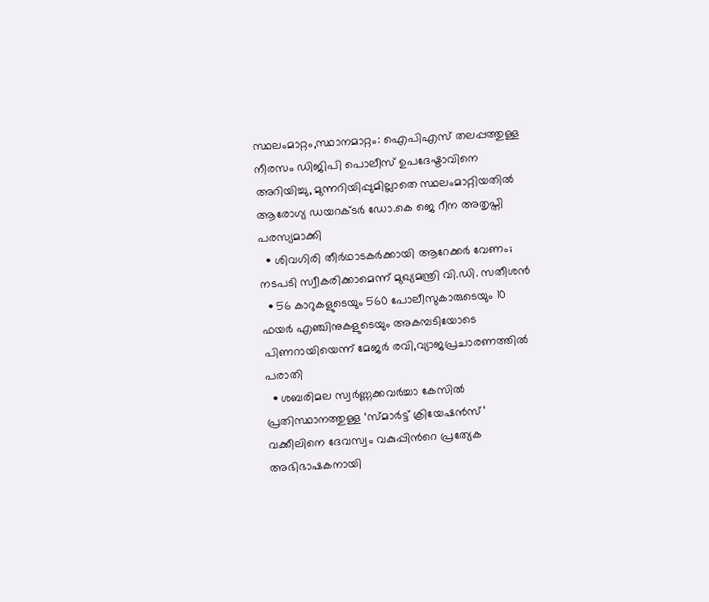സ്ഥലംമാറ്റം,സ്ഥാനമാറ്റം: ഐപിഎസ് തലപ്പത്തുള്ള നീരസം ഡിജിപി പൊലീസ് ഉപദേഷ്ടാവിനെ അറിയിച്ചു, മുന്നറിയിപ്പുമില്ലാതെ സ്ഥലംമാറ്റിയതിൽ ആരോഗ്യ ഡയറക്ടർ ഡോ.കെ ജെ റീന അതൃപ്തി പരസ്യമാക്കി
  • ശിവഗിരി തീർഥാടകർക്കായി ആറേക്കർ വേണം; നടപടി സ്വീകരിക്കാമെന്ന് മുഖ്യമന്ത്രി വി.ഡി. സതീശൻ
  • 56 കാറുകളുടെയും 560 പോലീസുകാരുടെയും 10 ഫയർ എഞ്ചിനുകളുടെയും അകമ്പടിയോടെ പിണറായിയെന്ന് മേജർ രവി,വ്യാജപ്രചാരണത്തിൽ പരാതി
  • ശബരിമല സ്വർണ്ണക്കവർച്ചാ കേസിൽ പ്രതിസ്ഥാനത്തുള്ള ‘സ്മാർട്ട് ക്രിയേഷൻസ്’ വക്കീലിനെ ദേവസ്വം വകുപ്പിന്‍റെ പ്രത്യേക അഭിഭാഷകനായി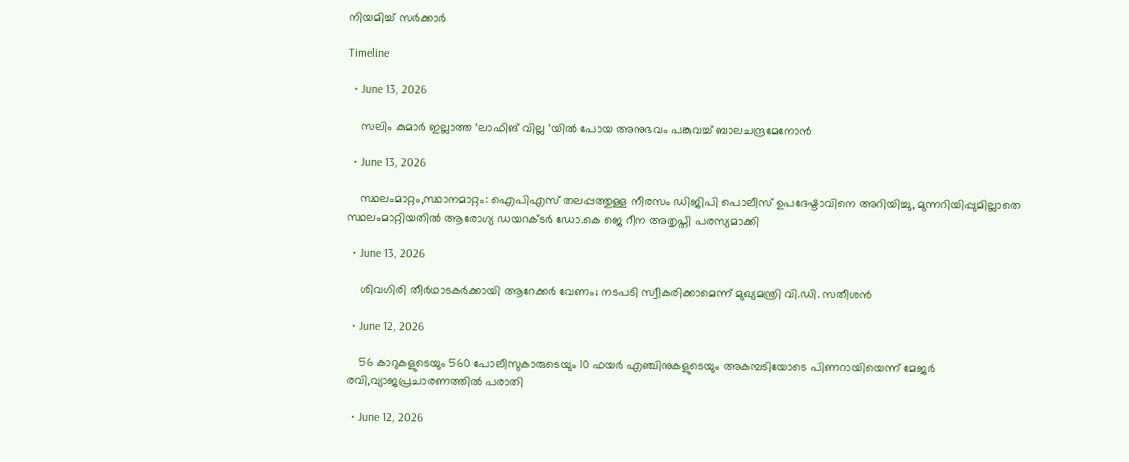നിയമിച്ച് സര്‍ക്കാര്‍

Timeline

  • June 13, 2026

    സലിം കുമാർ ഇല്ലാത്ത ‘ലാഫിങ് വില്ല ‘യിൽ പോയ അനുഭവം പങ്കുവച്ച് ബാലചന്ദ്രമേനോൻ

  • June 13, 2026

    സ്ഥലംമാറ്റം,സ്ഥാനമാറ്റം: ഐപിഎസ് തലപ്പത്തുള്ള നീരസം ഡിജിപി പൊലീസ് ഉപദേഷ്ടാവിനെ അറിയിച്ചു, മുന്നറിയിപ്പുമില്ലാതെ സ്ഥലംമാറ്റിയതിൽ ആരോഗ്യ ഡയറക്ടർ ഡോ.കെ ജെ റീന അതൃപ്തി പരസ്യമാക്കി

  • June 13, 2026

    ശിവഗിരി തീർഥാടകർക്കായി ആറേക്കർ വേണം; നടപടി സ്വീകരിക്കാമെന്ന് മുഖ്യമന്ത്രി വി.ഡി. സതീശൻ

  • June 12, 2026

    56 കാറുകളുടെയും 560 പോലീസുകാരുടെയും 10 ഫയർ എഞ്ചിനുകളുടെയും അകമ്പടിയോടെ പിണറായിയെന്ന് മേജർ രവി,വ്യാജപ്രചാരണത്തിൽ പരാതി

  • June 12, 2026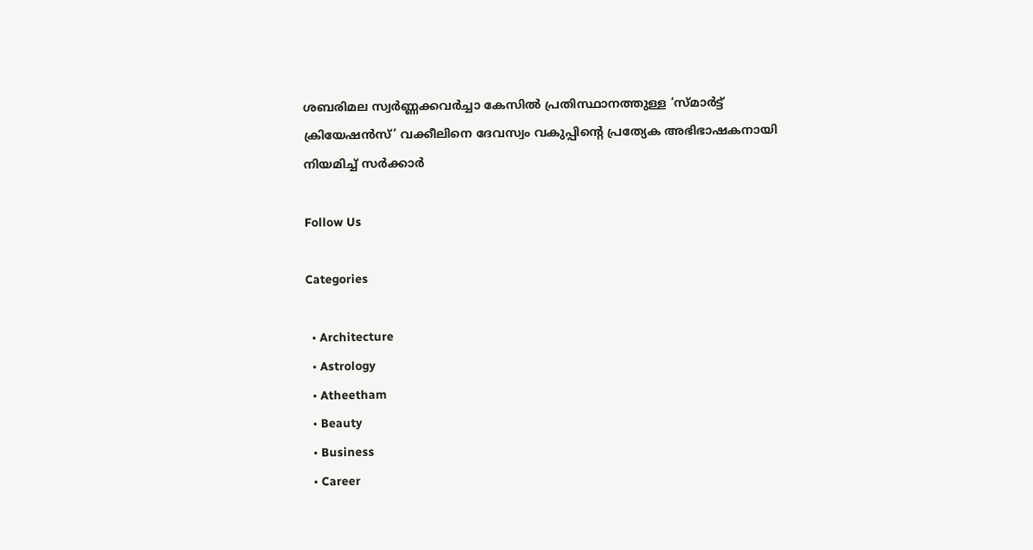ശബരിമല സ്വർണ്ണക്കവർച്ചാ കേസിൽ പ്രതിസ്ഥാനത്തുള്ള ‘സ്മാർട്ട് ക്രിയേഷൻസ്’ വക്കീലിനെ ദേവസ്വം വകുപ്പിന്‍റെ പ്രത്യേക അഭിഭാഷകനായി നിയമിച്ച് സര്‍ക്കാര്‍

Follow Us

Categories

  • Architecture
  • Astrology
  • Atheetham
  • Beauty
  • Business
  • Career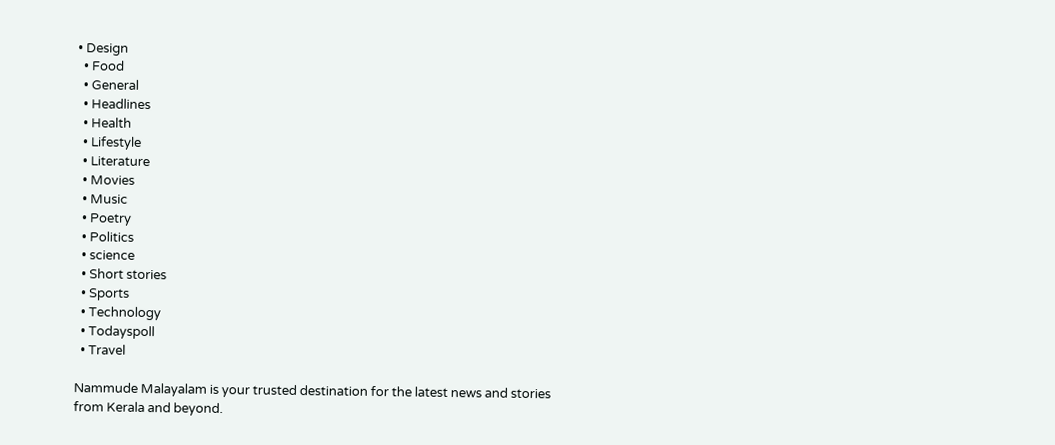• Design
  • Food
  • General
  • Headlines
  • Health
  • Lifestyle
  • Literature
  • Movies
  • Music
  • Poetry
  • Politics
  • science
  • Short stories
  • Sports
  • Technology
  • Todayspoll
  • Travel

Nammude Malayalam is your trusted destination for the latest news and stories from Kerala and beyond.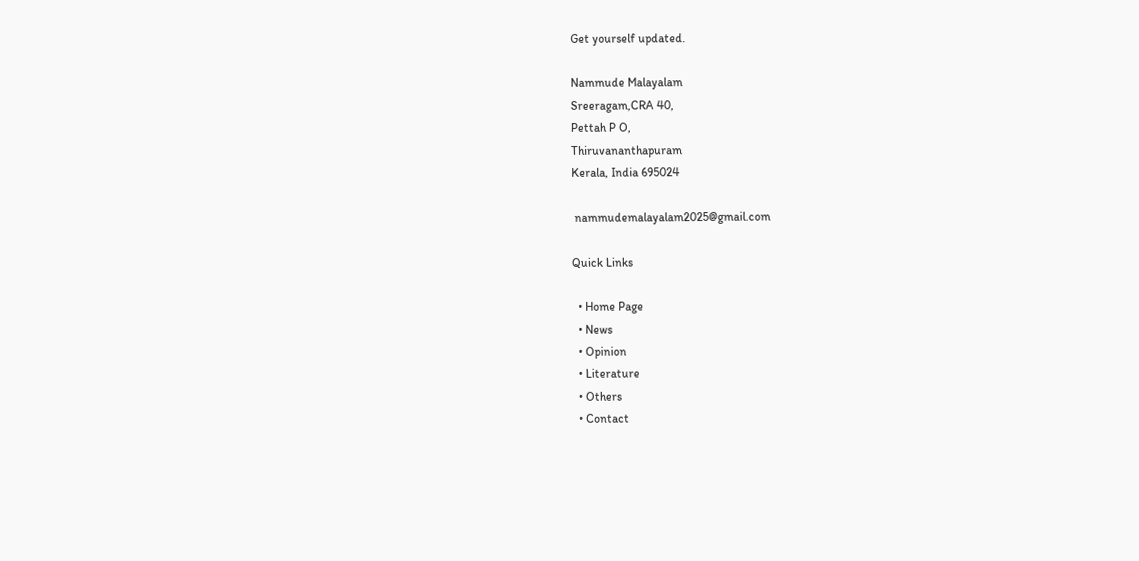Get yourself updated.

Nammude Malayalam
Sreeragam,CRA 40,
Pettah P O,
Thiruvananthapuram
Kerala, India 695024

 nammudemalayalam2025@gmail.com

Quick Links

  • Home Page
  • News
  • Opinion
  • Literature
  • Others
  • Contact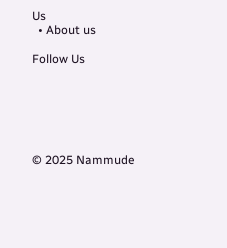Us
  • About us

Follow Us






© 2025 Nammude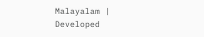Malayalam | Developed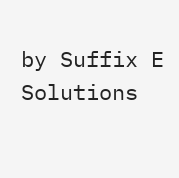by Suffix E Solutions